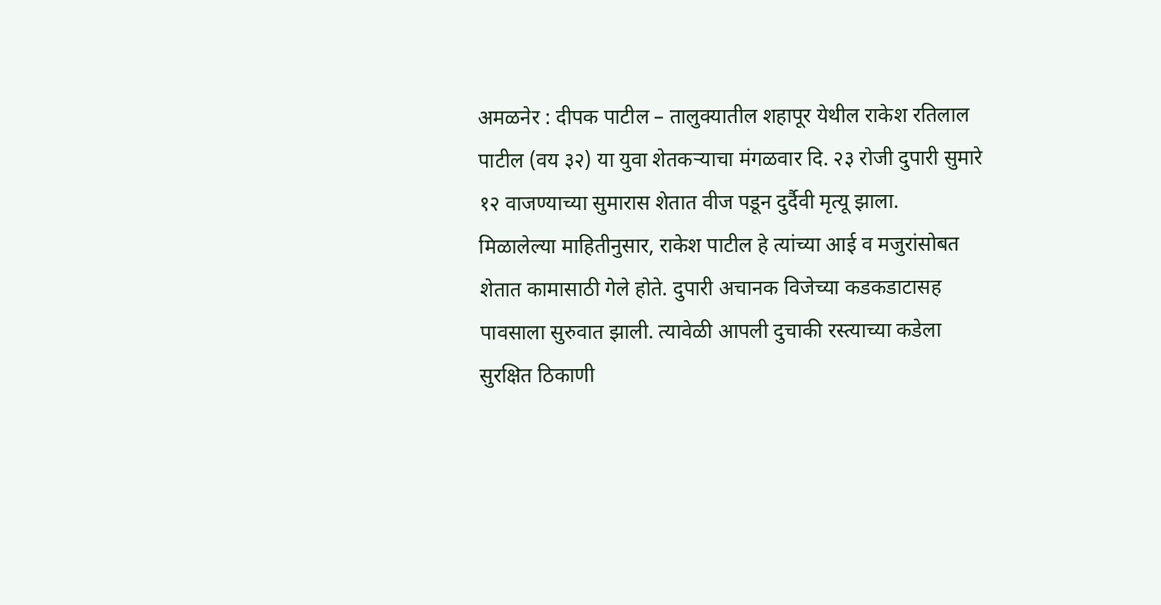अमळनेर : दीपक पाटील – तालुक्यातील शहापूर येथील राकेश रतिलाल पाटील (वय ३२) या युवा शेतकऱ्याचा मंगळवार दि. २३ रोजी दुपारी सुमारे १२ वाजण्याच्या सुमारास शेतात वीज पडून दुर्दैवी मृत्यू झाला.
मिळालेल्या माहितीनुसार, राकेश पाटील हे त्यांच्या आई व मजुरांसोबत शेतात कामासाठी गेले होते. दुपारी अचानक विजेच्या कडकडाटासह पावसाला सुरुवात झाली. त्यावेळी आपली दुचाकी रस्त्याच्या कडेला सुरक्षित ठिकाणी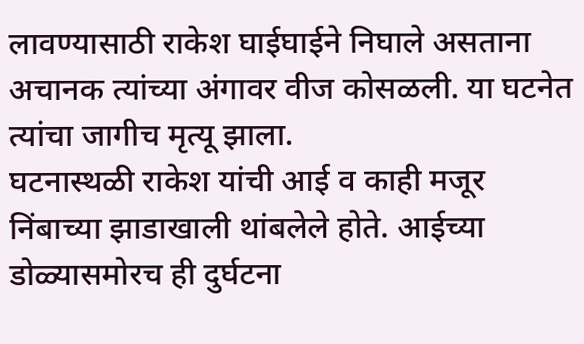लावण्यासाठी राकेश घाईघाईने निघाले असताना अचानक त्यांच्या अंगावर वीज कोसळली. या घटनेत त्यांचा जागीच मृत्यू झाला.
घटनास्थळी राकेश यांची आई व काही मजूर निंबाच्या झाडाखाली थांबलेले होते. आईच्या डोळ्यासमोरच ही दुर्घटना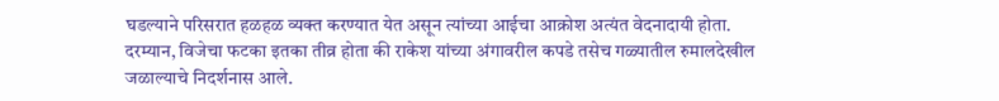घडल्याने परिसरात हळहळ व्यक्त करण्यात येत असून त्यांच्या आईचा आक्रोश अत्यंत वेदनादायी होता.
दरम्यान, विजेचा फटका इतका तीव्र होता की राकेश यांच्या अंगावरील कपडे तसेच गळ्यातील रुमालदेखील जळाल्याचे निदर्शनास आले.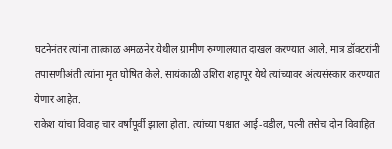घटनेनंतर त्यांना तात्काळ अमळनेर येथील ग्रामीण रुग्णालयात दाखल करण्यात आले. मात्र डॉक्टरांनी तपासणीअंती त्यांना मृत घोषित केले. सायंकाळी उशिरा शहापूर येथे त्यांच्यावर अंत्यसंस्कार करण्यात येणार आहेत.
राकेश यांचा विवाह चार वर्षांपूर्वी झाला होता. त्यांच्या पश्चात आई-वडील, पत्नी तसेच दोन विवाहित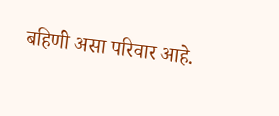बहिणी असा परिवार आहे.